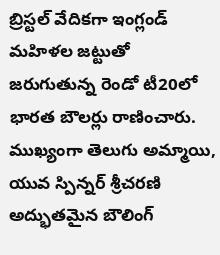బ్రిస్టల్ వేదికగా ఇంగ్లండ్ మహిళల జట్టుతో జరుగుతున్న రెండో టీ20లో భారత బౌలర్లు రాణించారు. ముఖ్యంగా తెలుగు అమ్మాయి, యువ స్పిన్నర్ శ్రీచరణి అద్భుతమైన బౌలింగ్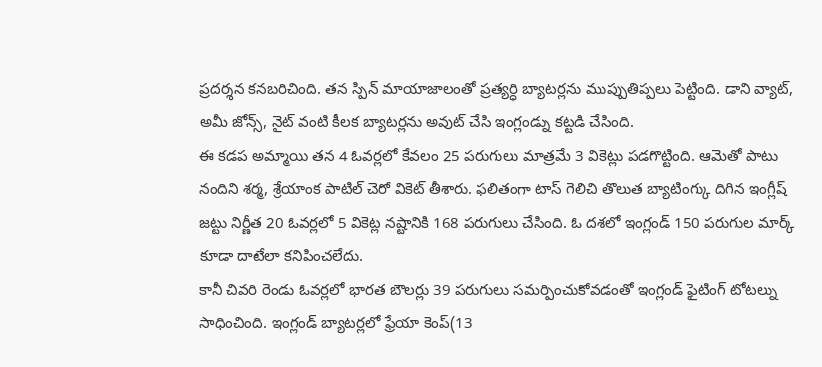ప్రదర్శన కనబరిచింది. తన స్పిన్ మాయాజాలంతో ప్రత్యర్ధి బ్యాటర్లను ముప్పుతిప్పలు పెట్టింది. డాని వ్యాట్, అమీ జోన్స్, నైట్ వంటి కీలక బ్యాటర్లను అవుట్ చేసి ఇంగ్లండ్ను కట్టడి చేసింది.
ఈ కడప అమ్మాయి తన 4 ఓవర్లలో కేవలం 25 పరుగులు మాత్రమే 3 వికెట్లు పడగొట్టింది. ఆమెతో పాటు నందిని శర్మ, శ్రేయాంక పాటిల్ చెరో వికెట్ తీశారు. ఫలితంగా టాస్ గెలిచి తొలుత బ్యాటింగ్కు దిగిన ఇంగ్లీష్ జట్టు నిర్ణీత 20 ఓవర్లలో 5 వికెట్ల నష్టానికి 168 పరుగులు చేసింది. ఓ దశలో ఇంగ్లండ్ 150 పరుగుల మార్క్ కూడా దాటేలా కనిపించలేదు.
కానీ చివరి రెండు ఓవర్లలో భారత బౌలర్లు 39 పరుగులు సమర్పించుకోవడంతో ఇంగ్లండ్ ఫైటింగ్ టోటల్ను సాధించింది. ఇంగ్లండ్ బ్యాటర్లలో ఫ్రేయా కెంప్(13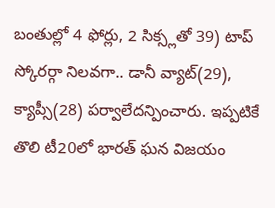బంతుల్లో 4 ఫోర్లు, 2 సిక్స్లతో 39) టాప్ స్కోరర్గా నిలవగా.. డానీ వ్యాట్(29), క్యాప్సీ(28) పర్వాలేదన్పించారు. ఇప్పటికే తొలి టీ20లో భారత్ ఘన విజయం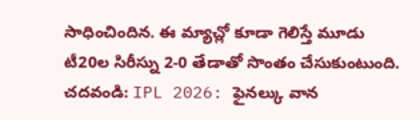సాధించిందిన. ఈ మ్యాచ్లో కూడా గెలిస్తే మూడు టీ20ల సిరీస్ను 2-0 తేడాతో సొంతం చేసుకుంటుంది.
చదవండి: IPL 2026: ఫైనల్కు వాన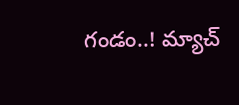గండం..! మ్యాచ్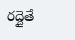రద్దైతే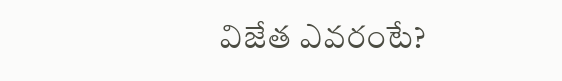విజేత ఎవరంటే?